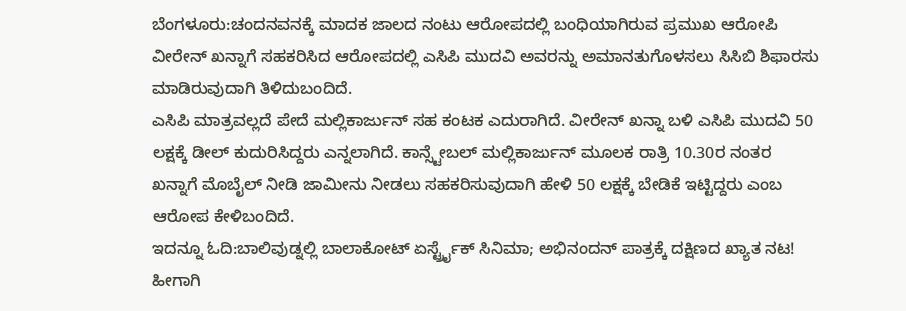ಬೆಂಗಳೂರು:ಚಂದನವನಕ್ಕೆ ಮಾದಕ ಜಾಲದ ನಂಟು ಆರೋಪದಲ್ಲಿ ಬಂಧಿಯಾಗಿರುವ ಪ್ರಮುಖ ಆರೋಪಿ ವೀರೇನ್ ಖನ್ನಾಗೆ ಸಹಕರಿಸಿದ ಆರೋಪದಲ್ಲಿ ಎಸಿಪಿ ಮುದವಿ ಅವರನ್ನು ಅಮಾನತುಗೊಳಸಲು ಸಿಸಿಬಿ ಶಿಫಾರಸು ಮಾಡಿರುವುದಾಗಿ ತಿಳಿದುಬಂದಿದೆ.
ಎಸಿಪಿ ಮಾತ್ರವಲ್ಲದೆ ಪೇದೆ ಮಲ್ಲಿಕಾರ್ಜುನ್ ಸಹ ಕಂಟಕ ಎದುರಾಗಿದೆ. ವೀರೇನ್ ಖನ್ನಾ ಬಳಿ ಎಸಿಪಿ ಮುದವಿ 50 ಲಕ್ಷಕ್ಕೆ ಡೀಲ್ ಕುದುರಿಸಿದ್ದರು ಎನ್ನಲಾಗಿದೆ. ಕಾನ್ಸ್ಟೇಬಲ್ ಮಲ್ಲಿಕಾರ್ಜುನ್ ಮೂಲಕ ರಾತ್ರಿ 10.30ರ ನಂತರ ಖನ್ನಾಗೆ ಮೊಬೈಲ್ ನೀಡಿ ಜಾಮೀನು ನೀಡಲು ಸಹಕರಿಸುವುದಾಗಿ ಹೇಳಿ 50 ಲಕ್ಷಕ್ಕೆ ಬೇಡಿಕೆ ಇಟ್ಟಿದ್ದರು ಎಂಬ ಆರೋಪ ಕೇಳಿಬಂದಿದೆ.
ಇದನ್ನೂ ಓದಿ:ಬಾಲಿವುಡ್ನಲ್ಲಿ ಬಾಲಾಕೋಟ್ ಏರ್ಸ್ಟ್ರೈಕ್ ಸಿನಿಮಾ; ಅಭಿನಂದನ್ ಪಾತ್ರಕ್ಕೆ ದಕ್ಷಿಣದ ಖ್ಯಾತ ನಟ!
ಹೀಗಾಗಿ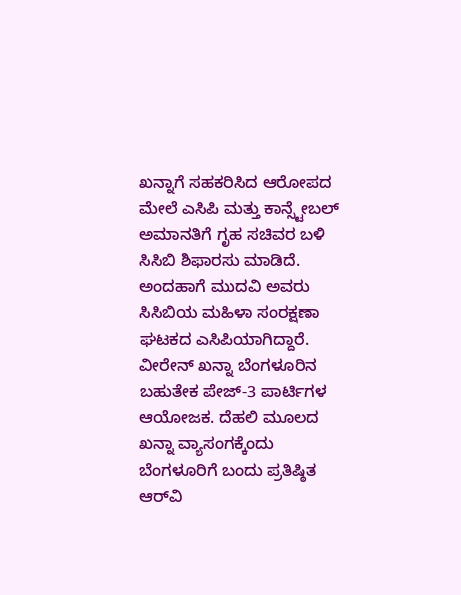ಖನ್ನಾಗೆ ಸಹಕರಿಸಿದ ಆರೋಪದ ಮೇಲೆ ಎಸಿಪಿ ಮತ್ತು ಕಾನ್ಸ್ಟೇಬಲ್ ಅಮಾನತಿಗೆ ಗೃಹ ಸಚಿವರ ಬಳಿ ಸಿಸಿಬಿ ಶಿಫಾರಸು ಮಾಡಿದೆ. ಅಂದಹಾಗೆ ಮುದವಿ ಅವರು ಸಿಸಿಬಿಯ ಮಹಿಳಾ ಸಂರಕ್ಷಣಾ ಘಟಕದ ಎಸಿಪಿಯಾಗಿದ್ದಾರೆ.
ವೀರೇನ್ ಖನ್ನಾ ಬೆಂಗಳೂರಿನ ಬಹುತೇಕ ಪೇಜ್-3 ಪಾರ್ಟಿಗಳ ಆಯೋಜಕ. ದೆಹಲಿ ಮೂಲದ ಖನ್ನಾ ವ್ಯಾಸಂಗಕ್ಕೆಂದು ಬೆಂಗಳೂರಿಗೆ ಬಂದು ಪ್ರತಿಷ್ಠಿತ ಆರ್‌ವಿ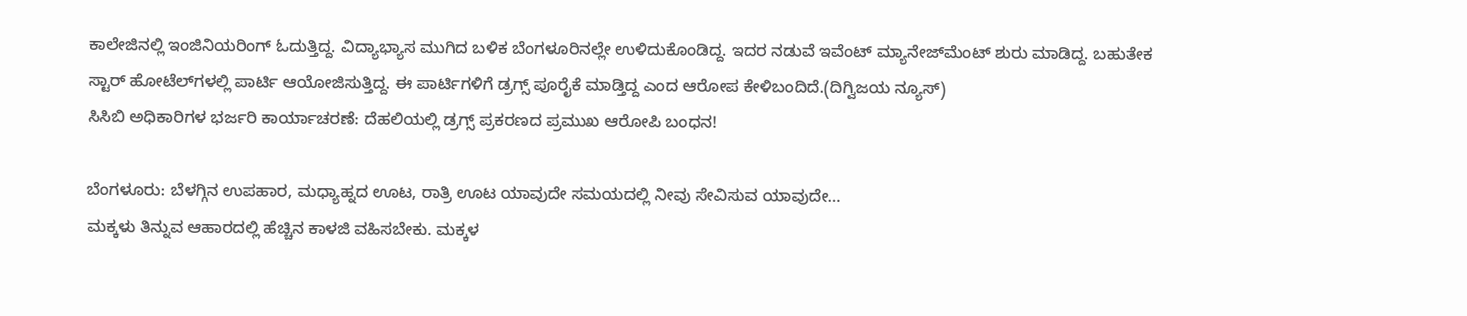ಕಾಲೇಜಿನಲ್ಲಿ ಇಂಜಿನಿಯರಿಂಗ್ ಓದುತ್ತಿದ್ದ. ವಿದ್ಯಾಭ್ಯಾಸ ಮುಗಿದ ಬಳಿಕ ಬೆಂಗಳೂರಿನಲ್ಲೇ ಉಳಿದುಕೊಂಡಿದ್ದ. ಇದರ ನಡುವೆ ಇವೆಂಟ್ ಮ್ಯಾನೇಜ್‌ಮೆಂಟ್‌ ಶುರು ಮಾಡಿದ್ದ. ಬಹುತೇಕ ಸ್ಟಾರ್ ಹೋಟೆಲ್‌ಗಳಲ್ಲಿ ಪಾರ್ಟಿ ಆಯೋಜಿಸುತ್ತಿದ್ದ. ಈ ಪಾರ್ಟಿಗಳಿಗೆ ಡ್ರಗ್ಸ್ ಪೂರೈಕೆ ಮಾಡ್ತಿದ್ದ ಎಂದ ಆರೋಪ ಕೇಳಿಬಂದಿದೆ.(ದಿಗ್ವಿಜಯ ನ್ಯೂಸ್)
ಸಿಸಿಬಿ ಅಧಿಕಾರಿಗಳ ಭರ್ಜರಿ ಕಾರ್ಯಾಚರಣೆ: ದೆಹಲಿಯಲ್ಲಿ ಡ್ರಗ್ಸ್ ಪ್ರಕರಣದ ಪ್ರಮುಖ ಆರೋಪಿ ಬಂಧನ!

ಬೆಂಗಳೂರು: ಬೆಳಗ್ಗಿನ ಉಪಹಾರ, ಮಧ್ಯಾಹ್ನದ ಊಟ, ರಾತ್ರಿ ಊಟ ಯಾವುದೇ ಸಮಯದಲ್ಲಿ ನೀವು ಸೇವಿಸುವ ಯಾವುದೇ…
ಮಕ್ಕಳು ತಿನ್ನುವ ಆಹಾರದಲ್ಲಿ ಹೆಚ್ಚಿನ ಕಾಳಜಿ ವಹಿಸಬೇಕು. ಮಕ್ಕಳ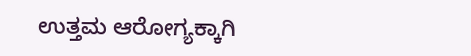ಉತ್ತಮ ಆರೋಗ್ಯಕ್ಕಾಗಿ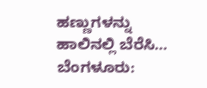ಹಣ್ಣುಗಳನ್ನು ಹಾಲಿನಲ್ಲಿ ಬೆರೆಸಿ…
ಬೆಂಗಳೂರು: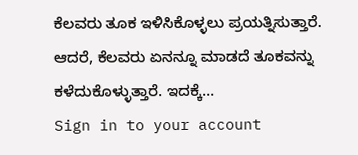ಕೆಲವರು ತೂಕ ಇಳಿಸಿಕೊಳ್ಳಲು ಪ್ರಯತ್ನಿಸುತ್ತಾರೆ. ಆದರೆ, ಕೆಲವರು ಏನನ್ನೂ ಮಾಡದೆ ತೂಕವನ್ನು ಕಳೆದುಕೊಳ್ಳುತ್ತಾರೆ. ಇದಕ್ಕೆ…
Sign in to your account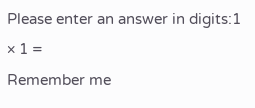Please enter an answer in digits:1 × 1 =
Remember me